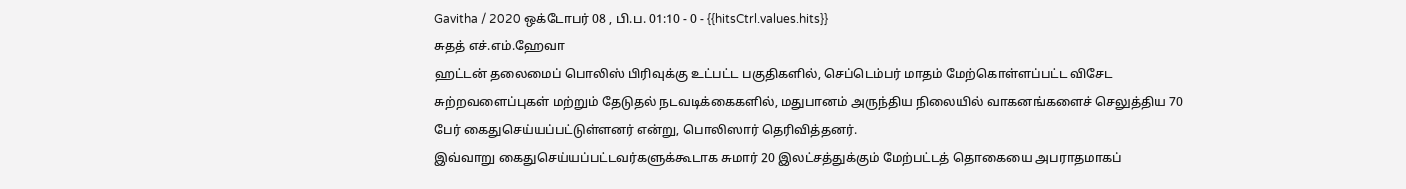Gavitha / 2020 ஒக்டோபர் 08 , பி.ப. 01:10 - 0 - {{hitsCtrl.values.hits}}
சுதத் எச்.எம்.ஹேவா
ஹட்டன் தலைமைப் பொலிஸ் பிரிவுக்கு உட்பட்ட பகுதிகளில், செப்டெம்பர் மாதம் மேற்கொள்ளப்பட்ட விசேட சுற்றவளைப்புகள் மற்றும் தேடுதல் நடவடிக்கைகளில், மதுபானம் அருந்திய நிலையில் வாகனங்களைச் செலுத்திய 70 பேர் கைதுசெய்யப்பட்டுள்ளனர் என்று, பொலிஸார் தெரிவித்தனர்.
இவ்வாறு கைதுசெய்யப்பட்டவர்களுக்கூடாக சுமார் 20 இலட்சத்துக்கும் மேற்பட்டத் தொகையை அபராதமாகப்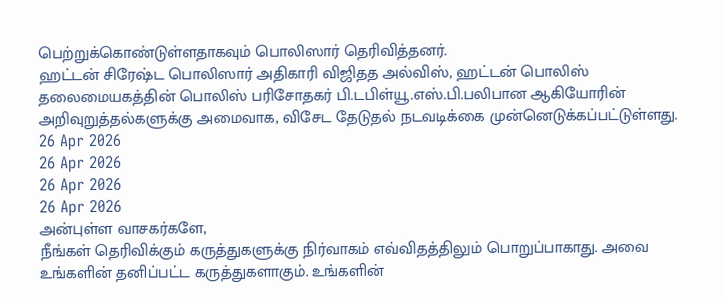பெற்றுக்கொண்டுள்ளதாகவும் பொலிஸார் தெரிவித்தனர்.
ஹட்டன் சிரேஷ்ட பொலிஸார் அதிகாரி விஜிதத அல்விஸ், ஹட்டன் பொலிஸ் தலைமையகத்தின் பொலிஸ் பரிசோதகர் பி.டபிள்யூ.எஸ்.பி.பலிபான ஆகியோரின் அறிவுறுத்தல்களுக்கு அமைவாக, விசேட தேடுதல் நடவடிக்கை முன்னெடுக்கப்பட்டுள்ளது.
26 Apr 2026
26 Apr 2026
26 Apr 2026
26 Apr 2026
அன்புள்ள வாசகர்களே,
நீங்கள் தெரிவிக்கும் கருத்துகளுக்கு நிர்வாகம் எவ்விதத்திலும் பொறுப்பாகாது. அவை உங்களின் தனிப்பட்ட கருத்துகளாகும். உங்களின்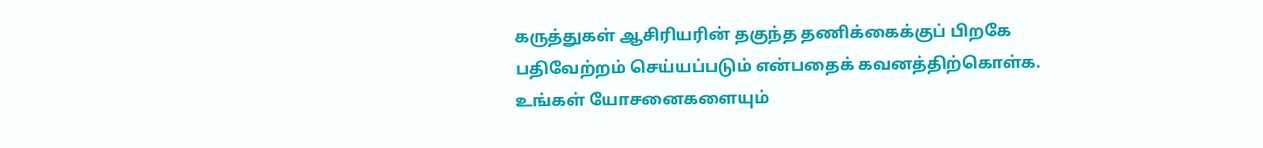கருத்துகள் ஆசிரியரின் தகுந்த தணிக்கைக்குப் பிறகே பதிவேற்றம் செய்யப்படும் என்பதைக் கவனத்திற்கொள்க. உங்கள் யோசனைகளையும்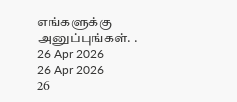எங்களுக்கு அனுப்புங்கள். .
26 Apr 2026
26 Apr 2026
26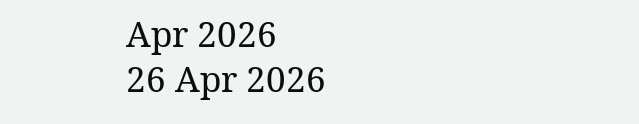Apr 2026
26 Apr 2026